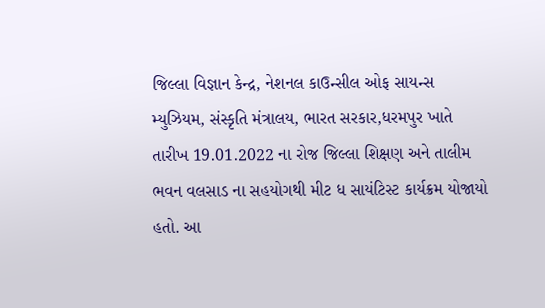જિલ્લા વિજ્ઞાન કેન્દ્ર, નેશનલ કાઉન્સીલ ઓફ સાયન્સ મ્યુઝિયમ, સંસ્કૃતિ મંત્રાલય, ભારત સરકાર,ધરમપુર ખાતે તારીખ 19.01.2022 ના રોજ જિલ્લા શિક્ષણ અને તાલીમ ભવન વલસાડ ના સહયોગથી મીટ ધ સાયંટિસ્ટ કાર્યક્રમ યોજાયો હતો. આ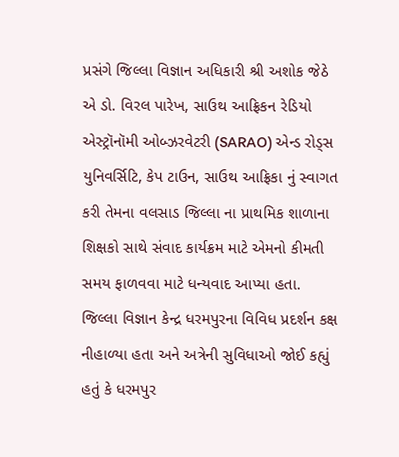પ્રસંગે જિલ્લા વિજ્ઞાન અધિકારી શ્રી અશોક જેઠે એ ડો. વિરલ પારેખ, સાઉથ આફ્રિકન રેડિયો એસ્ટ્રૉનૉમી ઓબ્ઝરવેટરી (SARAO) એન્ડ રોડ્સ યુનિવર્સિટિ, કેપ ટાઉન, સાઉથ આફ્રિકા નું સ્વાગત કરી તેમના વલસાડ જિલ્લા ના પ્રાથમિક શાળાના શિક્ષકો સાથે સંવાદ કાર્યક્રમ માટે એમનો કીમતી સમય ફાળવવા માટે ધન્યવાદ આપ્યા હતા. જિલ્લા વિજ્ઞાન કેન્દ્ર ધરમપુરના વિવિધ પ્રદર્શન કક્ષ નીહાળ્યા હતા અને અત્રેની સુવિધાઓ જોઈ કહ્યું હતું કે ધરમપુર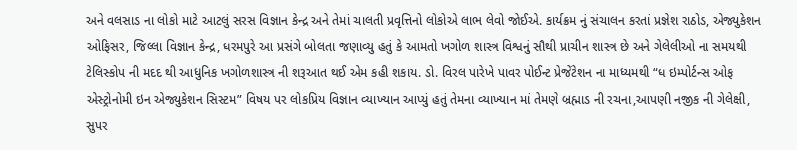અને વલસાડ ના લોકો માટે આટલું સરસ વિજ્ઞાન કેન્દ્ર અને તેમાં ચાલતી પ્રવૃત્તિનો લોકોએ લાભ લેવો જોઈએ. કાર્યક્રમ નું સંચાલન કરતાં પ્રજ્ઞેશ રાઠોડ, એજ્યુકેશન ઓફિસર, જિલ્લા વિજ્ઞાન કેન્દ્ર, ધરમપુરે આ પ્રસંગે બોલતા જણાવ્યુ હતું કે આમતો ખગોળ શાસ્ત્ર વિશ્વનું સૌથી પ્રાચીન શાસ્ત્ર છે અને ગેલેલીઓ ના સમયથી ટેલિસ્કોપ ની મદદ થી આધુનિક ખગોળશાસ્ત્ર ની શરૂઆત થઈ એમ કહી શકાય. ડો. વિરલ પારેખે પાવર પોઈન્ટ પ્રેજેંટેશન ના માધ્યમથી “ધ ઇમ્પોર્ટન્સ ઓફ એસ્ટ્રોનોમી ઇન એજ્યુકેશન સિસ્ટમ” વિષય પર લોકપ્રિય વિજ્ઞાન વ્યાખ્યાન આપ્યું હતું તેમના વ્યાખ્યાન માં તેમણે બ્રહ્માડ ની રચના,આપણી નજીક ની ગેલેક્ષી, સુપર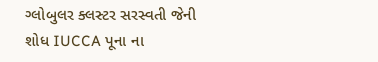ગ્લોબુલર ક્લસ્ટર સરસ્વતી જેની શોધ IUCCA પૂના ના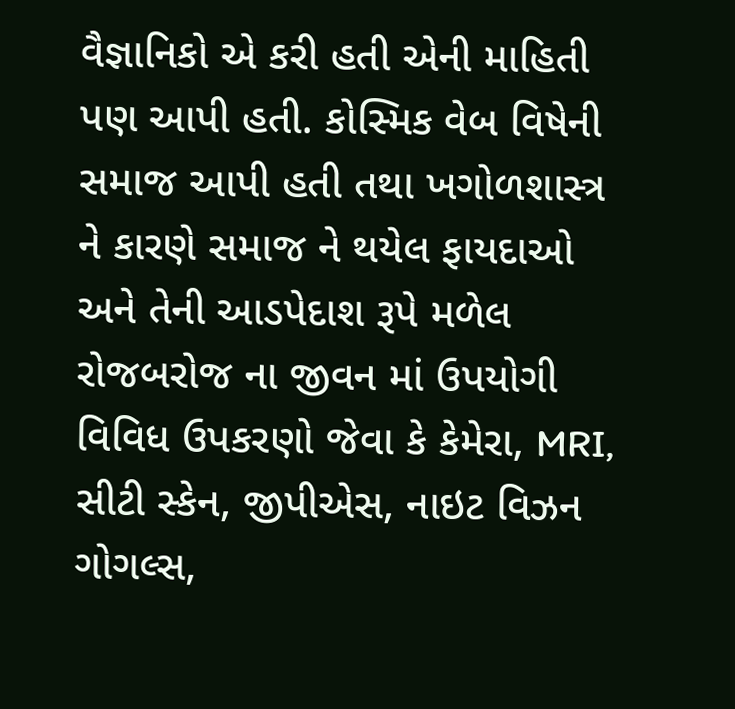વૈજ્ઞાનિકો એ કરી હતી એની માહિતી પણ આપી હતી. કોસ્મિક વેબ વિષેની સમાજ આપી હતી તથા ખગોળશાસ્ત્ર ને કારણે સમાજ ને થયેલ ફાયદાઓ અને તેની આડપેદાશ રૂપે મળેલ રોજબરોજ ના જીવન માં ઉપયોગી વિવિધ ઉપકરણો જેવા કે કેમેરા, MRI, સીટી સ્કેન, જીપીએસ, નાઇટ વિઝન ગોગલ્સ,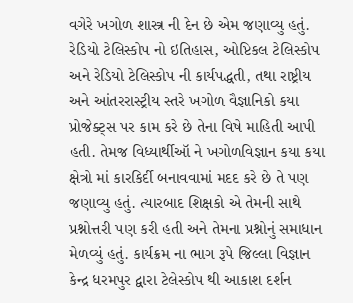વગેરે ખગોળ શાસ્ત્ર ની દેન છે એમ જણાવ્યુ હતું. રેડિયો ટેલિસ્કોપ નો ઇતિહાસ, ઓપ્ટિકલ ટેલિસ્કોપ અને રેડિયો ટેલિસ્કોપ ની કાર્યપદ્ધતી, તથા રાષ્ટ્રીય અને આંતરરાસ્ટ્રીય સ્તરે ખગોળ વૈજ્ઞાનિકો કયા પ્રોજેક્ટ્સ પર કામ કરે છે તેના વિષે માહિતી આપી હતી. તેમજ વિધ્યાર્થીઑ ને ખગોળવિજ્ઞાન કયા કયા ક્ષેત્રો માં કારકિર્દી બનાવવામાં મદદ કરે છે તે પણ જણાવ્યુ હતું. ત્યારબાદ શિક્ષકો એ તેમની સાથે પ્રશ્નોત્તરી પણ કરી હતી અને તેમના પ્રશ્નોનું સમાધાન મેળવ્યું હતું. કાર્યક્રમ ના ભાગ રૂપે જિલ્લા વિજ્ઞાન કેન્દ્ર ધરમપુર દ્વારા ટેલેસ્કોપ થી આકાશ દર્શન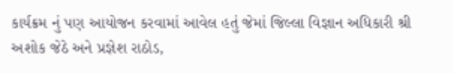કાર્યક્રમ નું પણ આયોજન કરવામાં આવેલ હતું જેમાં જિલ્લા વિજ્ઞાન અધિકારી શ્રી અશોક જેઠે અને પ્રજ્ઞેશ રાઠોડ,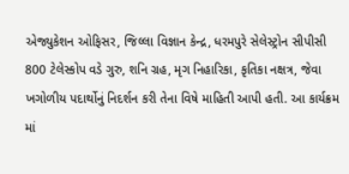એજ્યુકેશન ઓફિસર, જિલ્લા વિજ્ઞાન કેન્દ્ર, ધરમપુરે સેલેસ્ટ્રોન સીપીસી 800 ટેલેસ્કોપ વડે ગુરુ, શનિ ગ્રહ, મૃગ નિહારિકા, કૃતિકા નક્ષત્ર, જેવા ખગોળીય પદાર્થોનું નિદર્શન કરી તેના વિષે માહિતી આપી હતી. આ કાર્યક્રમ માં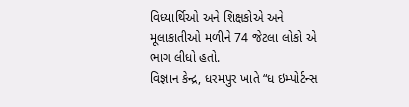વિધ્યાર્થિઓ અને શિક્ષકોએ અને મૂલાકાતીઓ મળીને 74 જેટલા લોકો એ ભાગ લીધો હતો.
વિજ્ઞાન કેન્દ્ર, ધરમપુર ખાતે “ધ ઇમ્પોર્ટન્સ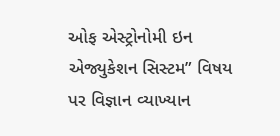ઓફ એસ્ટ્રોનોમી ઇન એજ્યુકેશન સિસ્ટમ” વિષય પર વિજ્ઞાન વ્યાખ્યાન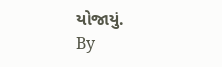યોજાયું.
By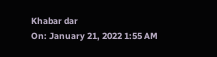Khabar dar
On: January 21, 2022 1:55 AM